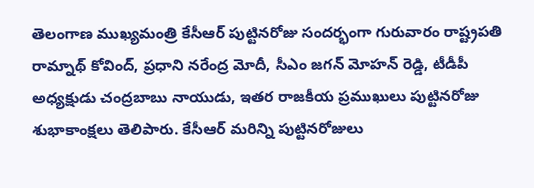తెలంగాణ ముఖ్యమంత్రి కేసీఆర్ పుట్టినరోజు సందర్భంగా గురువారం రాష్ట్రపతి రామ్నాథ్ కోవింద్, ప్రధాని నరేంద్ర మోదీ, సీఎం జగన్ మోహన్ రెడ్డి, టీడీపీ అధ్యక్షుడు చంద్రబాబు నాయుడు, ఇతర రాజకీయ ప్రముఖులు పుట్టినరోజు శుభాకాంక్షలు తెలిపారు. కేసీఆర్ మరిన్ని పుట్టినరోజులు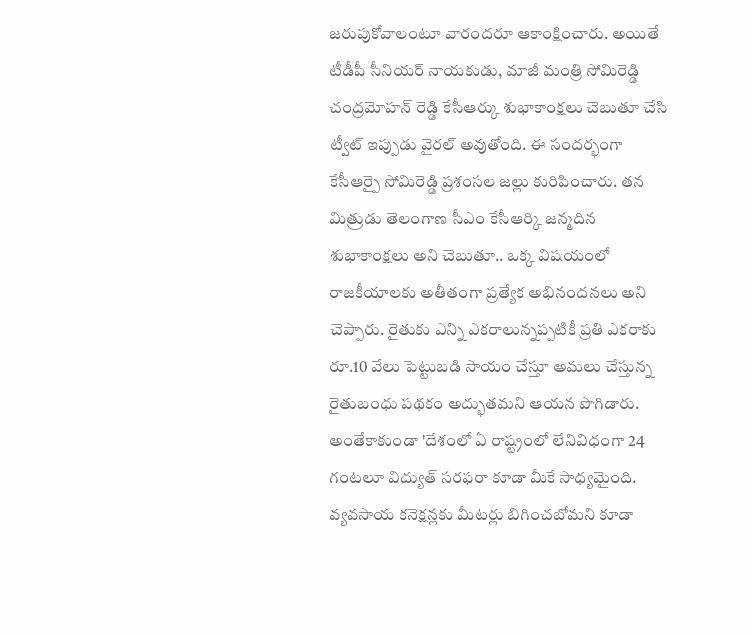జరుపుకోవాలంటూ వారందరూ ఆకాంక్షించారు. అయితే టీడీపీ సీనియర్ నాయకుడు, మాజీ మంత్రి సోమిరెడ్డి చంద్రమోహన్ రెడ్డి కేసీఆర్కు శుభాకాంక్షలు చెబుతూ చేసి ట్వీట్ ఇప్పుడు వైరల్ అవుతోంది. ఈ సందర్భంగా కేసీఆర్పై సోమిరెడ్డి ప్రశంసల జల్లు కురిపించారు. తన మిత్రుడు తెలంగాణ సీఎం కేసీఆర్కి జన్మదిన శుభాకాంక్షలు అని చెబుతూ.. ఒక్క విషయంలో రాజకీయాలకు అతీతంగా ప్రత్యేక అభినందనలు అని చెప్పారు. రైతుకు ఎన్ని ఎకరాలున్నప్పటికీ ప్రతి ఎకరాకు రూ.10 వేలు పెట్టుబడి సాయం చేస్తూ అమలు చేస్తున్న రైతుబంధు పథకం అద్భుతమని ఆయన పొగిడారు. అంతేకాకుండా 'దేశంలో ఏ రాష్ట్రంలో లేనివిధంగా 24 గంటలూ విద్యుత్ సరఫరా కూడా మీకే సాధ్యమైంది. వ్యవసాయ కనెక్షన్లకు మీటర్లు బిగించబోమని కూడా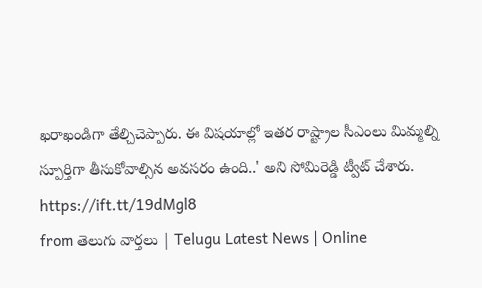ఖరాఖండిగా తేల్చిచెప్పారు. ఈ విషయాల్లో ఇతర రాష్ట్రాల సీఎంలు మిమ్మల్ని స్పూర్తిగా తీసుకోవాల్సిన అవసరం ఉంది..' అని సోమిరెడ్డి ట్వీట్ చేశారు.
https://ift.tt/19dMgl8
from తెలుగు వార్తలు | Telugu Latest News | Online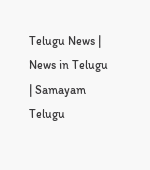Telugu News | News in Telugu | Samayam Telugu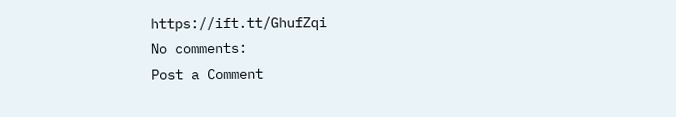https://ift.tt/GhufZqi
No comments:
Post a Comment